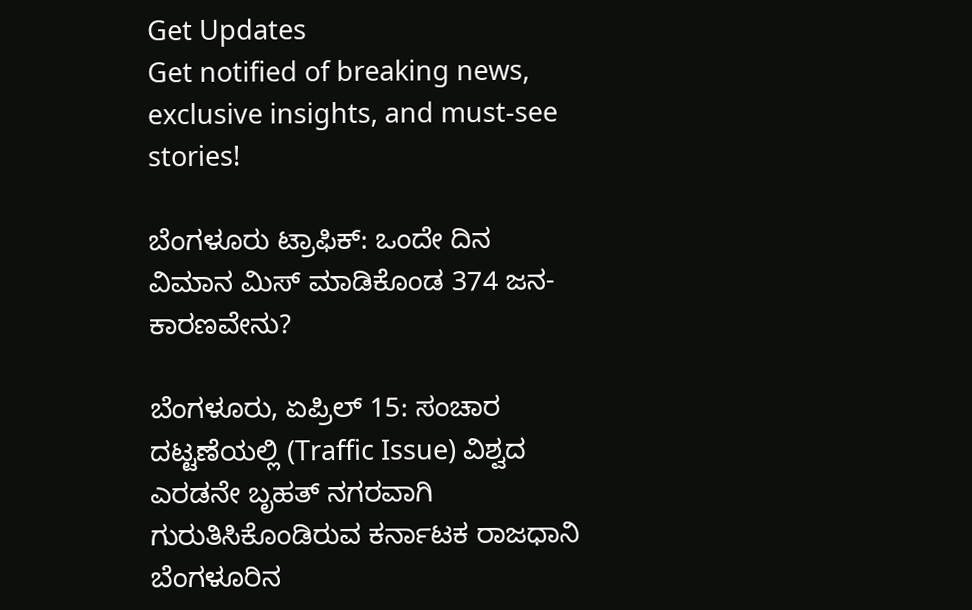Get Updates
Get notified of breaking news, exclusive insights, and must-see stories!

ಬೆಂಗಳೂರು ಟ್ರಾಫಿಕ್: ಒಂದೇ ದಿನ ವಿಮಾನ ಮಿಸ್ ಮಾಡಿಕೊಂಡ 374 ಜನ- ಕಾರಣವೇನು?

ಬೆಂಗಳೂರು, ಏಪ್ರಿಲ್ 15: ಸಂಚಾರ ದಟ್ಟಣೆಯಲ್ಲಿ (Traffic Issue) ವಿಶ್ವದ ಎರಡನೇ ಬೃಹತ್ ನಗರವಾಗಿ ಗುರುತಿಸಿಕೊಂಡಿರುವ ಕರ್ನಾಟಕ ರಾಜಧಾನಿ ಬೆಂಗಳೂರಿನ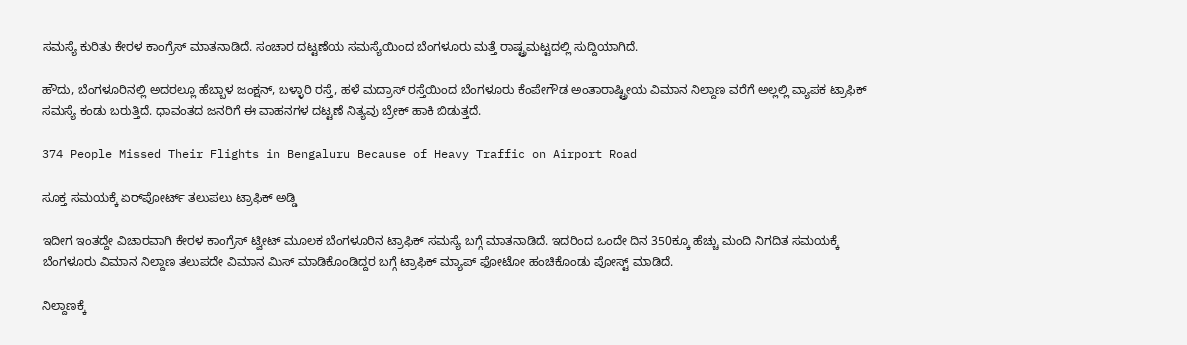ಸಮಸ್ಯೆ ಕುರಿತು ಕೇರಳ ಕಾಂಗ್ರೆಸ್ ಮಾತನಾಡಿದೆ. ಸಂಚಾರ ದಟ್ಟಣೆಯ ಸಮಸ್ಯೆಯಿಂದ ಬೆಂಗಳೂರು ಮತ್ತೆ ರಾಷ್ಟ್ರಮಟ್ಟದಲ್ಲಿ ಸುದ್ದಿಯಾಗಿದೆ.

ಹೌದು, ಬೆಂಗಳೂರಿನಲ್ಲಿ ಅದರಲ್ಲೂ ಹೆಬ್ಬಾಳ ಜಂಕ್ಷನ್, ಬಳ್ಳಾರಿ ರಸ್ತೆ, ಹಳೆ ಮದ್ರಾಸ್ ರಸ್ತೆಯಿಂದ ಬೆಂಗಳೂರು ಕೆಂಪೇಗೌಡ ಅಂತಾರಾಷ್ಟ್ರೀಯ ವಿಮಾನ ನಿಲ್ದಾಣ ವರೆಗೆ ಅಲ್ಲಲ್ಲಿ ವ್ಯಾಪಕ ಟ್ರಾಫಿಕ್ ಸಮಸ್ಯೆ ಕಂಡು ಬರುತ್ತಿದೆ. ಧಾವಂತದ ಜನರಿಗೆ ಈ ವಾಹನಗಳ ದಟ್ಟಣೆ ನಿತ್ಯವು ಬ್ರೇಕ್ ಹಾಕಿ ಬಿಡುತ್ತದೆ.

374 People Missed Their Flights in Bengaluru Because of Heavy Traffic on Airport Road

ಸೂಕ್ತ ಸಮಯಕ್ಕೆ ಏರ್‌ಪೋರ್ಟ್ ತಲುಪಲು ಟ್ರಾಫಿಕ್ ಅಡ್ಡಿ

ಇದೀಗ ಇಂತದ್ದೇ ವಿಚಾರವಾಗಿ ಕೇರಳ ಕಾಂಗ್ರೆಸ್ ಟ್ವೀಟ್ ಮೂಲಕ ಬೆಂಗಳೂರಿನ ಟ್ರಾಫಿಕ್ ಸಮಸ್ಯೆ ಬಗ್ಗೆ ಮಾತನಾಡಿದೆ. ಇದರಿಂದ ಒಂದೇ ದಿನ 350ಕ್ಕೂ ಹೆಚ್ಚು ಮಂದಿ ನಿಗದಿತ ಸಮಯಕ್ಕೆ ಬೆಂಗಳೂರು ವಿಮಾನ ನಿಲ್ದಾಣ ತಲುಪದೇ ವಿಮಾನ ಮಿಸ್ ಮಾಡಿಕೊಂಡಿದ್ದರ ಬಗ್ಗೆ ಟ್ರಾಫಿಕ್ ಮ್ಯಾಪ್ ಫೋಟೋ ಹಂಚಿಕೊಂಡು ಪೋಸ್ಟ್ ಮಾಡಿದೆ.

ನಿಲ್ದಾಣಕ್ಕೆ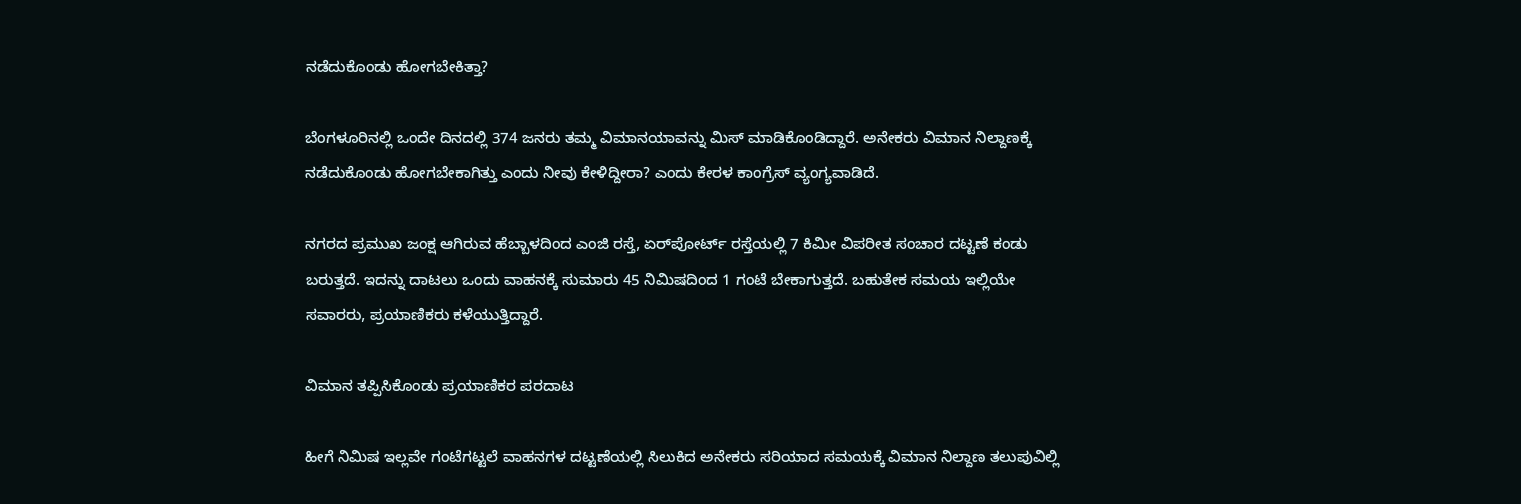ನಡೆದುಕೊಂಡು ಹೋಗಬೇಕಿತ್ತಾ?

ಬೆಂಗಳೂರಿನಲ್ಲಿ ಒಂದೇ ದಿನದಲ್ಲಿ 374 ಜನರು ತಮ್ಮ ವಿಮಾನಯಾವನ್ನು ಮಿಸ್ ಮಾಡಿಕೊಂಡಿದ್ದಾರೆ. ಅನೇಕರು ವಿಮಾನ ನಿಲ್ದಾಣಕ್ಕೆ ನಡೆದುಕೊಂಡು ಹೋಗಬೇಕಾಗಿತ್ತು ಎಂದು ನೀವು ಕೇಳಿದ್ದೀರಾ? ಎಂದು ಕೇರಳ ಕಾಂಗ್ರೆಸ್ ವ್ಯಂಗ್ಯವಾಡಿದೆ.

ನಗರದ ಪ್ರಮುಖ ಜಂಕ್ಷ ಆಗಿರುವ ಹೆಬ್ಬಾಳದಿಂದ ಎಂಜಿ ರಸ್ತೆ, ಏರ್‌ಪೋರ್ಟ್ ರಸ್ತೆಯಲ್ಲಿ 7 ಕಿಮೀ ವಿಪರೀತ ಸಂಚಾರ ದಟ್ಟಣೆ ಕಂಡು ಬರುತ್ತದೆ. ಇದನ್ನು ದಾಟಲು ಒಂದು ವಾಹನಕ್ಕೆ ಸುಮಾರು 45 ನಿಮಿಷದಿಂದ 1 ಗಂಟೆ ಬೇಕಾಗುತ್ತದೆ. ಬಹುತೇಕ ಸಮಯ ಇಲ್ಲಿಯೇ ಸವಾರರು, ಪ್ರಯಾಣಿಕರು ಕಳೆಯುತ್ತಿದ್ದಾರೆ.

ವಿಮಾನ ತಪ್ಪಿಸಿಕೊಂಡು ಪ್ರಯಾಣಿಕರ ಪರದಾಟ

ಹೀಗೆ ನಿಮಿಷ ಇಲ್ಲವೇ ಗಂಟೆಗಟ್ಟಲೆ ವಾಹನಗಳ ದಟ್ಟಣೆಯಲ್ಲಿ ಸಿಲುಕಿದ ಅನೇಕರು ಸರಿಯಾದ ಸಮಯಕ್ಕೆ ವಿಮಾನ ನಿಲ್ದಾಣ ತಲುಪುವಿಲ್ಲಿ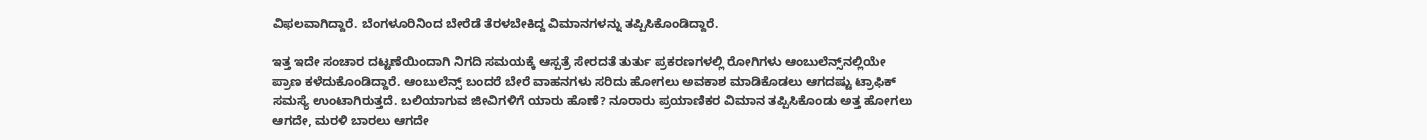ವಿಫಲವಾಗಿದ್ದಾರೆ. ಬೆಂಗಳೂರಿನಿಂದ ಬೇರೆಡೆ ತೆರಳಬೇಕಿದ್ದ ವಿಮಾನಗಳನ್ನು ತಪ್ಪಿಸಿಕೊಂಡಿದ್ದಾರೆ.

ಇತ್ತ ಇದೇ ಸಂಚಾರ ದಟ್ಟಣೆಯಿಂದಾಗಿ ನಿಗದಿ ಸಮಯಕ್ಕೆ ಆಸ್ಪತ್ರೆ ಸೇರದತೆ ತುರ್ತು ಪ್ರಕರಣಗಳಲ್ಲಿ ರೋಗಿಗಳು ಆಂಬುಲೆನ್ಸ್‌ನಲ್ಲಿಯೇ ಪ್ರಾಣ ಕಳೆದುಕೊಂಡಿದ್ದಾರೆ. ಆಂಬುಲೆನ್ಸ್‌ ಬಂದರೆ ಬೇರೆ ವಾಹನಗಳು ಸರಿದು ಹೋಗಲು ಅವಕಾಶ ಮಾಡಿಕೊಡಲು ಆಗದಷ್ಟು ಟ್ರಾಫಿಕ್ ಸಮಸ್ಯೆ ಉಂಟಾಗಿರುತ್ತದೆ. ಬಲಿಯಾಗುವ ಜೀವಿಗಳಿಗೆ ಯಾರು ಹೊಣೆ? ನೂರಾರು ಪ್ರಯಾಣಿಕರ ವಿಮಾನ ತಪ್ಪಿಸಿಕೊಂಡು ಅತ್ತ ಹೋಗಲು ಆಗದೇ, ಮರಳಿ ಬಾರಲು ಆಗದೇ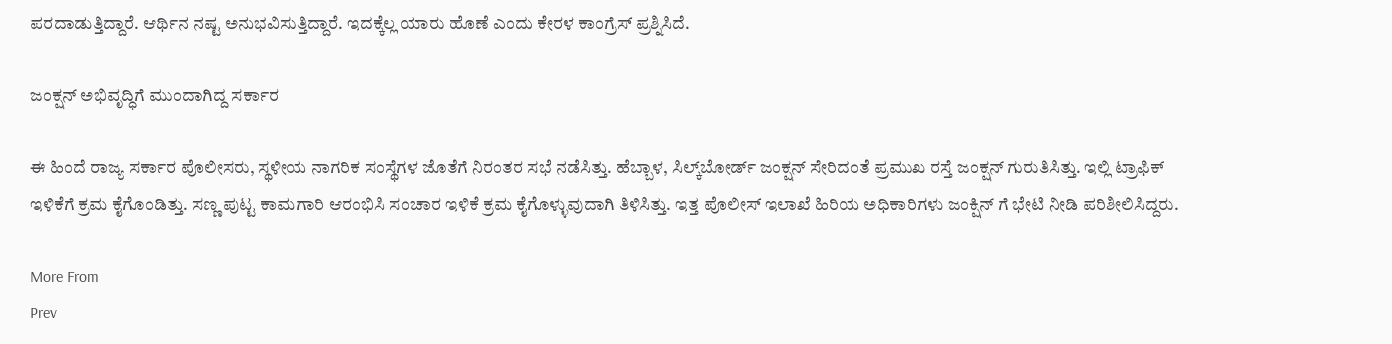ಪರದಾಡುತ್ತಿದ್ದಾರೆ. ಆರ್ಥಿನ ನಷ್ಟ ಅನುಭವಿಸುತ್ತಿದ್ದಾರೆ. ಇದಕ್ಕೆಲ್ಲ ಯಾರು ಹೊಣೆ ಎಂದು ಕೇರಳ ಕಾಂಗ್ರೆಸ್ ಪ್ರಶ್ನಿಸಿದೆ.

ಜಂಕ್ಷನ್ ಅಭಿವೃದ್ಧಿಗೆ ಮುಂದಾಗಿದ್ದ ಸರ್ಕಾರ

ಈ ಹಿಂದೆ ರಾಜ್ಯ ಸರ್ಕಾರ ಪೊಲೀಸರು, ಸ್ಥಳೀಯ ನಾಗರಿಕ ಸಂಸ್ಥೆಗಳ ಜೊತೆಗೆ ನಿರಂತರ ಸಭೆ ನಡೆಸಿತ್ತು. ಹೆಬ್ಬಾಳ, ಸಿಲ್ಕ್‌ಬೋರ್ಡ್ ಜಂಕ್ಷನ್ ಸೇರಿದಂತೆ ಪ್ರಮುಖ ರಸ್ತೆ ಜಂಕ್ಷನ್ ಗುರುತಿಸಿತ್ತು. ಇಲ್ಲಿ ಟ್ರಾಫಿಕ್ ಇಳಿಕೆಗೆ ಕ್ರಮ ಕೈಗೊಂಡಿತ್ತು. ಸಣ್ಣ ಪುಟ್ಟ ಕಾಮಗಾರಿ ಆರಂಭಿಸಿ ಸಂಚಾರ ಇಳಿಕೆ ಕ್ರಮ ಕೈಗೊಳ್ಳುವುದಾಗಿ ತಿಳಿಸಿತ್ತು. ಇತ್ತ ಪೊಲೀಸ್ ಇಲಾಖೆ ಹಿರಿಯ ಅಧಿಕಾರಿಗಳು ಜಂಕ್ಷಿನ್ ಗೆ ಭೇಟಿ ನೀಡಿ ಪರಿಶೀಲಿಸಿದ್ದರು.

More From
Prev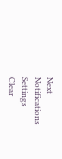Next
Notifications
Settings
Clear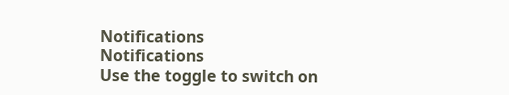Notifications
Notifications
Use the toggle to switch on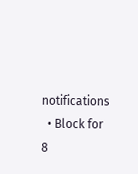notifications
  • Block for 8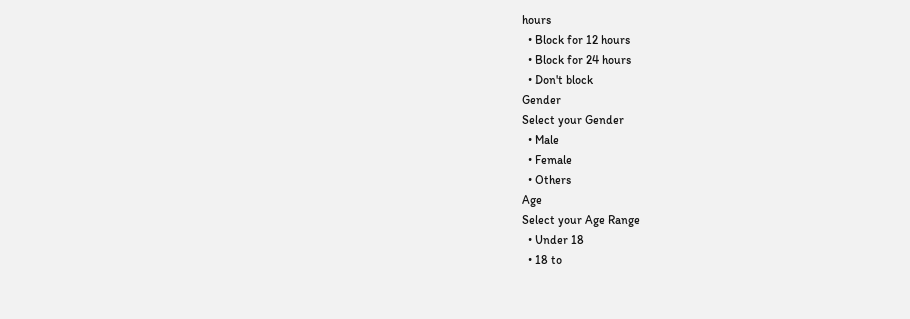hours
  • Block for 12 hours
  • Block for 24 hours
  • Don't block
Gender
Select your Gender
  • Male
  • Female
  • Others
Age
Select your Age Range
  • Under 18
  • 18 to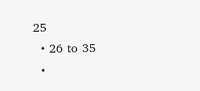25
  • 26 to 35
  •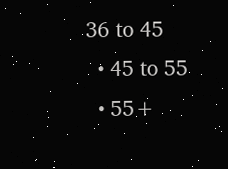36 to 45
  • 45 to 55
  • 55+